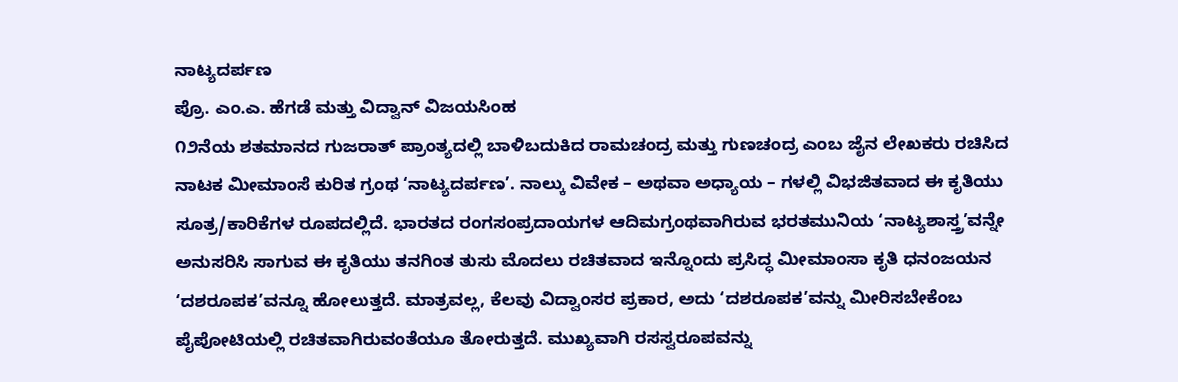ನಾಟ್ಯದರ್ಪಣ
ಪ್ರೊ. ಎಂ.ಎ. ಹೆಗಡೆ ಮತ್ತು ವಿದ್ವಾನ್ ವಿಜಯಸಿಂಹ
೧೨ನೆಯ ಶತಮಾನದ ಗುಜರಾತ್ ಪ್ರಾಂತ್ಯದಲ್ಲಿ ಬಾಳಿಬದುಕಿದ ರಾಮಚಂದ್ರ ಮತ್ತು ಗುಣಚಂದ್ರ ಎಂಬ ಜೈನ ಲೇಖಕರು ರಚಿಸಿದ ನಾಟಕ ಮೀಮಾಂಸೆ ಕುರಿತ ಗ್ರಂಥ ‘ನಾಟ್ಯದರ್ಪಣ’. ನಾಲ್ಕು ವಿವೇಕ – ಅಥವಾ ಅಧ್ಯಾಯ – ಗಳಲ್ಲಿ ವಿಭಜಿತವಾದ ಈ ಕೃತಿಯು ಸೂತ್ರ/ಕಾರಿಕೆಗಳ ರೂಪದಲ್ಲಿದೆ. ಭಾರತದ ರಂಗಸಂಪ್ರದಾಯಗಳ ಆದಿಮಗ್ರಂಥವಾಗಿರುವ ಭರತಮುನಿಯ ‘ನಾಟ್ಯಶಾಸ್ತ್ರ’ವನ್ನೇ ಅನುಸರಿಸಿ ಸಾಗುವ ಈ ಕೃತಿಯು ತನಗಿಂತ ತುಸು ಮೊದಲು ರಚಿತವಾದ ಇನ್ನೊಂದು ಪ್ರಸಿದ್ಧ ಮೀಮಾಂಸಾ ಕೃತಿ ಧನಂಜಯನ ‘ದಶರೂಪಕ’ವನ್ನೂ ಹೋಲುತ್ತದೆ. ಮಾತ್ರವಲ್ಲ, ಕೆಲವು ವಿದ್ವಾಂಸರ ಪ್ರಕಾರ, ಅದು ‘ದಶರೂಪಕ’ವನ್ನು ಮೀರಿಸಬೇಕೆಂಬ ಪೈಪೋಟಿಯಲ್ಲಿ ರಚಿತವಾಗಿರುವಂತೆಯೂ ತೋರುತ್ತದೆ. ಮುಖ್ಯವಾಗಿ ರಸಸ್ವರೂಪವನ್ನು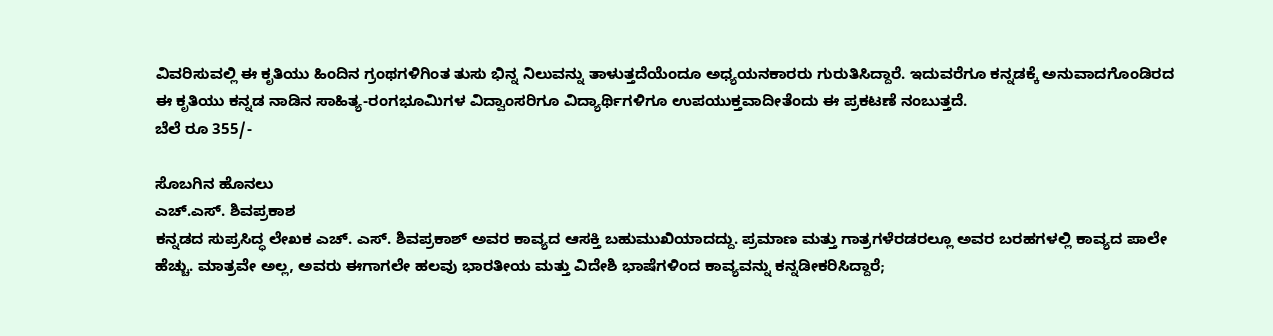ವಿವರಿಸುವಲ್ಲಿ ಈ ಕೃತಿಯು ಹಿಂದಿನ ಗ್ರಂಥಗಳಿಗಿಂತ ತುಸು ಭಿನ್ನ ನಿಲುವನ್ನು ತಾಳುತ್ತದೆಯೆಂದೂ ಅಧ್ಯಯನಕಾರರು ಗುರುತಿಸಿದ್ದಾರೆ. ಇದುವರೆಗೂ ಕನ್ನಡಕ್ಕೆ ಅನುವಾದಗೊಂಡಿರದ ಈ ಕೃತಿಯು ಕನ್ನಡ ನಾಡಿನ ಸಾಹಿತ್ಯ-ರಂಗಭೂಮಿಗಳ ವಿದ್ವಾಂಸರಿಗೂ ವಿದ್ಯಾರ್ಥಿಗಳಿಗೂ ಉಪಯುಕ್ತವಾದೀತೆಂದು ಈ ಪ್ರಕಟಣೆ ನಂಬುತ್ತದೆ.
ಬೆಲೆ ರೂ 355/-

ಸೊಬಗಿನ ಹೊನಲು
ಎಚ್.ಎಸ್. ಶಿವಪ್ರಕಾಶ
ಕನ್ನಡದ ಸುಪ್ರಸಿದ್ಧ ಲೇಖಕ ಎಚ್. ಎಸ್. ಶಿವಪ್ರಕಾಶ್ ಅವರ ಕಾವ್ಯದ ಆಸಕ್ತಿ ಬಹುಮುಖಿಯಾದದ್ದು. ಪ್ರಮಾಣ ಮತ್ತು ಗಾತ್ರಗಳೆರಡರಲ್ಲೂ ಅವರ ಬರಹಗಳಲ್ಲಿ ಕಾವ್ಯದ ಪಾಲೇ ಹೆಚ್ಚು. ಮಾತ್ರವೇ ಅಲ್ಲ, ಅವರು ಈಗಾಗಲೇ ಹಲವು ಭಾರತೀಯ ಮತ್ತು ವಿದೇಶಿ ಭಾಷೆಗಳಿಂದ ಕಾವ್ಯವನ್ನು ಕನ್ನಡೀಕರಿಸಿದ್ದಾರೆ;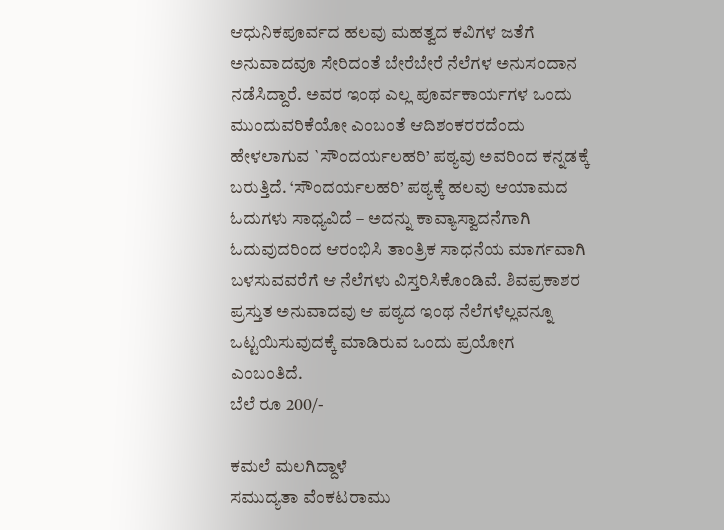ಆಧುನಿಕಪೂರ್ವದ ಹಲವು ಮಹತ್ವದ ಕವಿಗಳ ಜತೆಗೆ ಅನುವಾದವೂ ಸೇರಿದಂತೆ ಬೇರೆಬೇರೆ ನೆಲೆಗಳ ಅನುಸಂದಾನ ನಡೆಸಿದ್ದಾರೆ. ಅವರ ಇಂಥ ಎಲ್ಲ ಪೂರ್ವಕಾರ್ಯಗಳ ಒಂದು ಮುಂದುವರಿಕೆಯೋ ಎಂಬಂತೆ ಆದಿಶಂಕರರದೆಂದು ಹೇಳಲಾಗುವ `ಸೌಂದರ್ಯಲಹರಿ’ ಪಠ್ಯವು ಅವರಿಂದ ಕನ್ನಡಕ್ಕೆ ಬರುತ್ತಿದೆ. ‘ಸೌಂದರ್ಯಲಹರಿ’ ಪಠ್ಯಕ್ಕೆ ಹಲವು ಆಯಾಮದ ಓದುಗಳು ಸಾಧ್ಯವಿದೆ – ಅದನ್ನು ಕಾವ್ಯಾಸ್ವಾದನೆಗಾಗಿ ಓದುವುದರಿಂದ ಆರಂಭಿಸಿ ತಾಂತ್ರಿಕ ಸಾಧನೆಯ ಮಾರ್ಗವಾಗಿ ಬಳಸುವವರೆಗೆ ಆ ನೆಲೆಗಳು ವಿಸ್ತರಿಸಿಕೊಂಡಿವೆ. ಶಿವಪ್ರಕಾಶರ ಪ್ರಸ್ತುತ ಅನುವಾದವು ಆ ಪಠ್ಯದ ಇಂಥ ನೆಲೆಗಳೆಲ್ಲವನ್ನೂ ಒಟ್ಟಯಿಸುವುದಕ್ಕೆ ಮಾಡಿರುವ ಒಂದು ಪ್ರಯೋಗ ಎಂಬಂತಿದೆ.
ಬೆಲೆ ರೂ 200/-

ಕಮಲೆ ಮಲಗಿದ್ದಾಳೆ
ಸಮುದ್ಯತಾ ವೆಂಕಟರಾಮು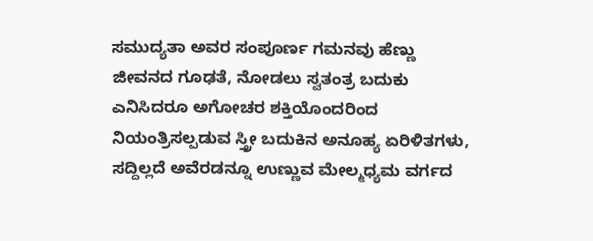ಸಮುದ್ಯತಾ ಅವರ ಸಂಪೂರ್ಣ ಗಮನವು ಹೆಣ್ಣು ಜೀವನದ ಗೂಢತೆ, ನೋಡಲು ಸ್ವತಂತ್ರ ಬದುಕು ಎನಿಸಿದರೂ ಅಗೋಚರ ಶಕ್ತಿಯೊಂದರಿಂದ ನಿಯಂತ್ರಿಸಲ್ಪಡುವ ಸ್ತ್ರೀ ಬದುಕಿನ ಅನೂಹ್ಯ ಏರಿಳಿತಗಳು, ಸದ್ದಿಲ್ಲದೆ ಅವೆರಡನ್ನೂ ಉಣ್ಣುವ ಮೇಲ್ಮಧ್ಯಮ ವರ್ಗದ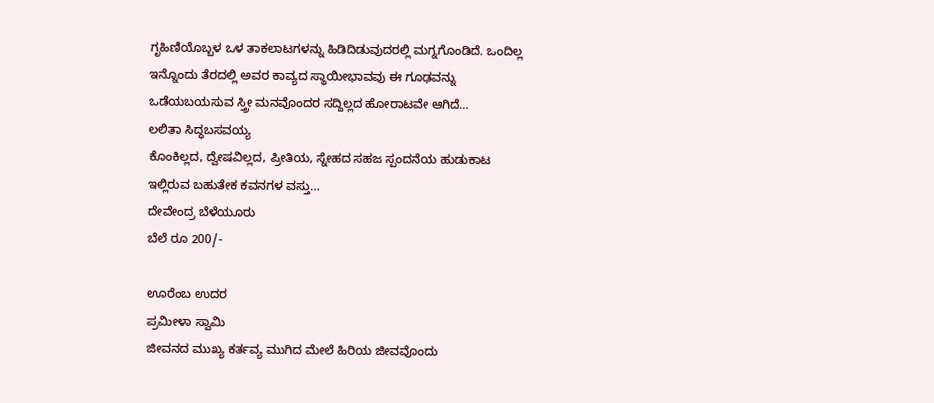ಗೃಹಿಣಿಯೊಬ್ಬಳ ಒಳ ತಾಕಲಾಟಗಳನ್ನು ಹಿಡಿದಿಡುವುದರಲ್ಲಿ ಮಗ್ನಗೊಂಡಿದೆ. ಒಂದಿಲ್ಲ ಇನ್ನೊಂದು ತೆರದಲ್ಲಿ ಅವರ ಕಾವ್ಯದ ಸ್ಥಾಯೀಭಾವವು ಈ ಗೂಢವನ್ನು ಒಡೆಯಬಯಸುವ ಸ್ತ್ರೀ ಮನವೊಂದರ ಸದ್ದಿಲ್ಲದ ಹೋರಾಟವೇ ಆಗಿದೆ…
ಲಲಿತಾ ಸಿದ್ಧಬಸವಯ್ಯ
ಕೊಂಕಿಲ್ಲದ, ದ್ವೇಷವಿಲ್ಲದ, ಪ್ರೀತಿಯ, ಸ್ನೇಹದ ಸಹಜ ಸ್ಪಂದನೆಯ ಹುಡುಕಾಟ ಇಲ್ಲಿರುವ ಬಹುತೇಕ ಕವನಗಳ ವಸ್ತು…
ದೇವೇಂದ್ರ ಬೆಳೆಯೂರು
ಬೆಲೆ ರೂ 200/-

ಊರೆಂಬ ಉದರ
ಪ್ರಮೀಳಾ ಸ್ವಾಮಿ
ಜೀವನದ ಮುಖ್ಯ ಕರ್ತವ್ಯ ಮುಗಿದ ಮೇಲೆ ಹಿರಿಯ ಜೀವವೊಂದು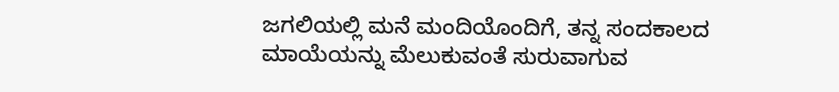ಜಗಲಿಯಲ್ಲಿ ಮನೆ ಮಂದಿಯೊಂದಿಗೆ, ತನ್ನ ಸಂದಕಾಲದ ಮಾಯೆಯನ್ನು ಮೆಲುಕುವಂತೆ ಸುರುವಾಗುವ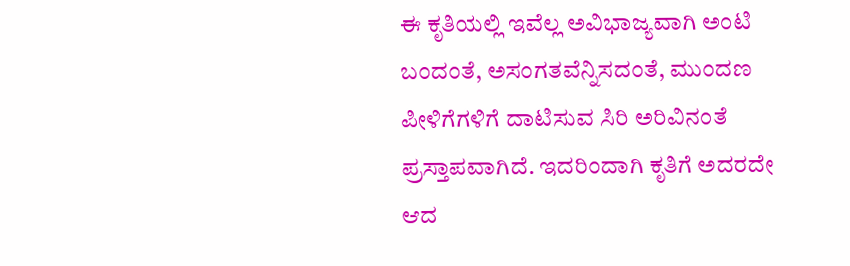ಈ ಕೃತಿಯಲ್ಲಿ ಇವೆಲ್ಲ ಅವಿಭಾಜ್ಯವಾಗಿ ಅಂಟಿ ಬಂದಂತೆ, ಅಸಂಗತವೆನ್ನಿಸದಂತೆ, ಮುಂದಣ ಪೀಳಿಗೆಗಳಿಗೆ ದಾಟಿಸುವ ಸಿರಿ ಅರಿವಿನಂತೆ ಪ್ರಸ್ತಾಪವಾಗಿದೆ. ಇದರಿಂದಾಗಿ ಕೃತಿಗೆ ಅದರದೇ ಆದ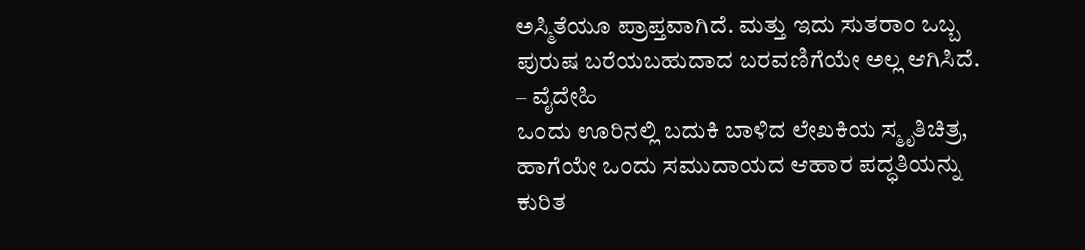ಅಸ್ಮಿತೆಯೂ ಪ್ರಾಪ್ತವಾಗಿದೆ. ಮತ್ತು ಇದು ಸುತರಾಂ ಒಬ್ಬ ಪುರುಷ ಬರೆಯಬಹುದಾದ ಬರವಣಿಗೆಯೇ ಅಲ್ಲ ಆಗಿಸಿದೆ.
– ವೈದೇಹಿ
ಒಂದು ಊರಿನಲ್ಲಿ ಬದುಕಿ ಬಾಳಿದ ಲೇಖಕಿಯ ಸ್ಮೃತಿಚಿತ್ರ, ಹಾಗೆಯೇ ಒಂದು ಸಮುದಾಯದ ಆಹಾರ ಪದ್ಧತಿಯನ್ನು ಕುರಿತ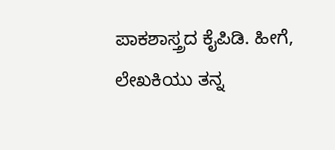ಪಾಕಶಾಸ್ತ್ರದ ಕೈಪಿಡಿ. ಹೀಗೆ, ಲೇಖಕಿಯು ತನ್ನ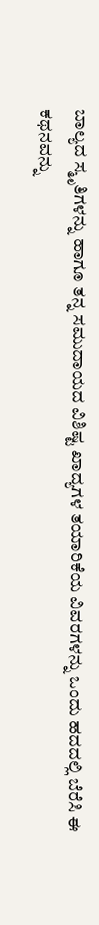ಬಾಲ್ಯದ ಸ್ಮೃತಿಗಳನ್ನು ಹಾಗೂ ತನ್ನ ಸಮುದಾಯದ ವಿಶಿಷ್ಟ ಖಾದ್ಯಗಳ ತಯಾರಿಕೆಯ ವಿವರಗಳನ್ನು ಒಂದು ಹದದಲ್ಲಿ ಬೆರೆಸಿ ಈ ಕಥನವನ್ನು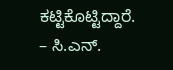ಕಟ್ಟಿಕೊಟ್ಟಿದ್ದಾರೆ.
– ಸಿ.ಎನ್.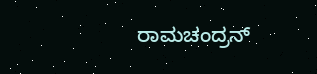ರಾಮಚಂದ್ರನ್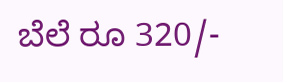ಬೆಲೆ ರೂ 320/-